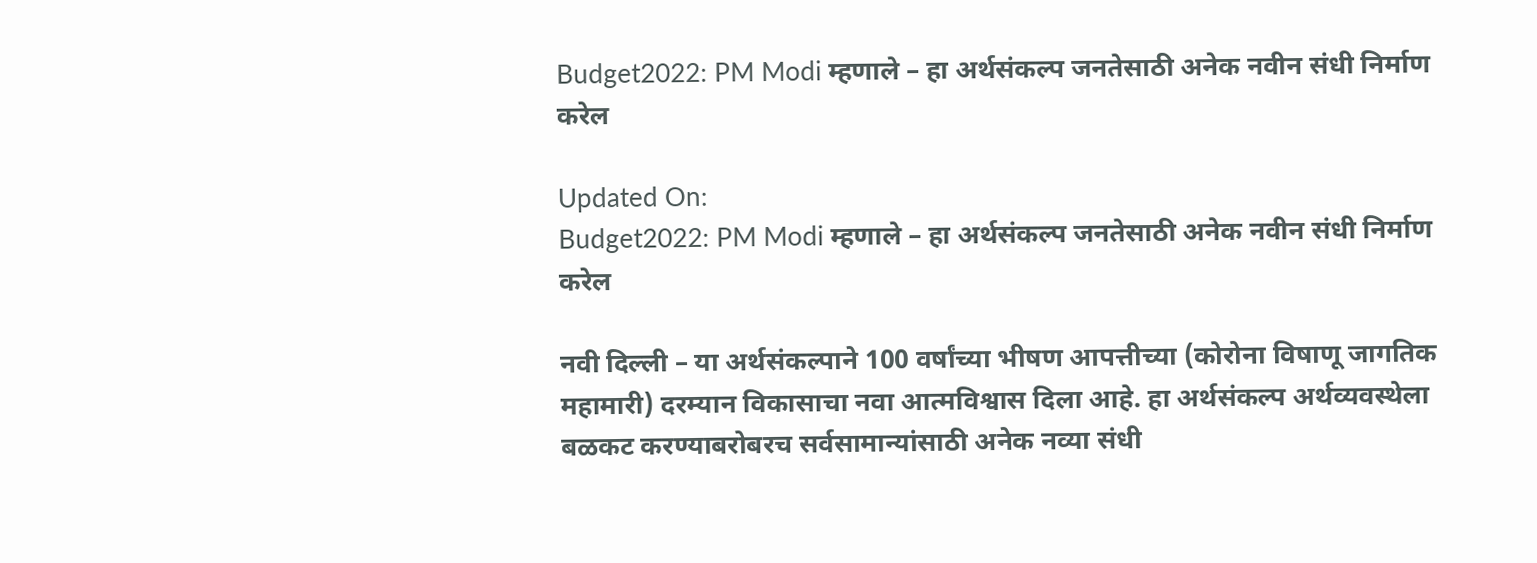Budget2022: PM Modi म्हणाले – हा अर्थसंकल्प जनतेसाठी अनेक नवीन संधी निर्माण करेल

Updated On:
Budget2022: PM Modi म्हणाले – हा अर्थसंकल्प जनतेसाठी अनेक नवीन संधी निर्माण करेल

नवी दिल्ली – या अर्थसंकल्पाने 100 वर्षांच्या भीषण आपत्तीच्या (कोरोना विषाणू जागतिक महामारी) दरम्यान विकासाचा नवा आत्मविश्वास दिला आहे. हा अर्थसंकल्प अर्थव्यवस्थेला बळकट करण्याबरोबरच सर्वसामान्यांसाठी अनेक नव्या संधी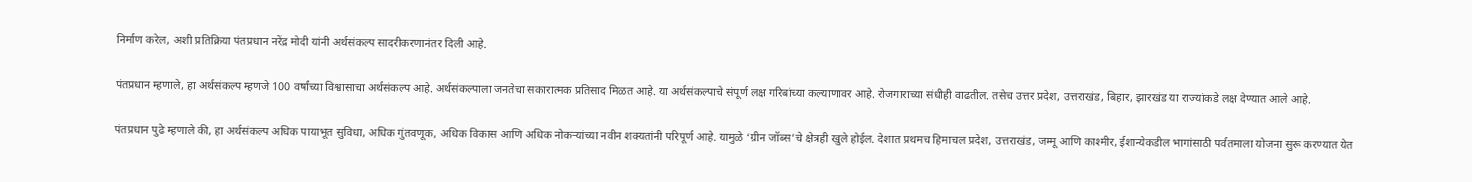निर्माण करेल, अशी प्रतिक्रिया पंतप्रधान नरेंद्र मोदी यांनी अर्थसंकल्प सादरीकरणानंतर दिली आहे.

पंतप्रधान म्हणाले, हा अर्थसंकल्प म्हणजे 100 वर्षांच्या विश्वासाचा अर्थसंकल्प आहे. अर्थसंकल्पाला जनतेचा सकारात्मक प्रतिसाद मिळत आहे. या अर्थसंकल्पाचे संपूर्ण लक्ष गरिबांच्या कल्याणावर आहे. रोजगाराच्या संधीही वाढतील. तसेच उत्तर प्रदेश, उत्तराखंड, बिहार, झारखंड या राज्यांकडे लक्ष देण्यात आले आहे.

पंतप्रधान पुढे म्हणाले की, हा अर्थसंकल्प अधिक पायाभूत सुविधा, अधिक गुंतवणूक, अधिक विकास आणि अधिक नोकऱ्यांच्या नवीन शक्यतांनी परिपूर्ण आहे. यामुळे ‘ग्रीन जॉब्स’चे क्षेत्रही खुले होईल. देशात प्रथमच हिमाचल प्रदेश, उत्तराखंड, जम्मू आणि काश्मीर, ईशान्येकडील भागांसाठी पर्वतमाला योजना सुरू करण्यात येत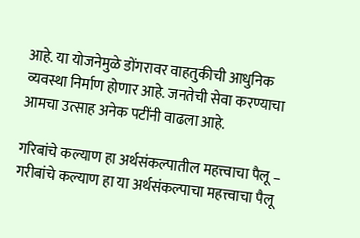आहे. या योजनेमुळे डोंगरावर वाहतुकीची आधुनिक व्यवस्था निर्माण होणार आहे. जनतेची सेवा करण्याचा आमचा उत्साह अनेक पटींनी वाढला आहे.

गरिबांचे कल्याण हा अर्थसंकल्पातील महत्त्वाचा पैलू –
गरीबांचे कल्याण हा या अर्थसंकल्पाचा महत्त्वाचा पैलू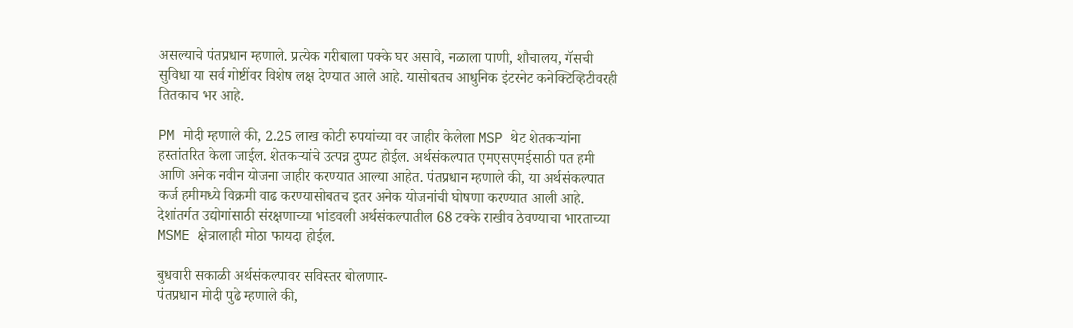असल्याचे पंतप्रधान म्हणाले. प्रत्येक गरीबाला पक्के घर असावे, नळाला पाणी, शौचालय, गॅसची सुविधा या सर्व गोष्टींवर विशेष लक्ष देण्यात आले आहे. यासोबतच आधुनिक इंटरनेट कनेक्टिव्हिटीवरही तितकाच भर आहे.

PM मोदी म्हणाले की, 2.25 लाख कोटी रुपयांच्या वर जाहीर केलेला MSP थेट शेतकऱ्यांना हस्तांतरित केला जाईल. शेतकऱ्यांचे उत्पन्न दुप्पट होईल. अर्थसंकल्पात एमएसएमईसाठी पत हमी आणि अनेक नवीन योजना जाहीर करण्यात आल्या आहेत. पंतप्रधान म्हणाले की, या अर्थसंकल्पात कर्ज हमीमध्ये विक्रमी वाढ करण्यासोबतच इतर अनेक योजनांची घोषणा करण्यात आली आहे. देशांतर्गत उद्योगांसाठी संरक्षणाच्या भांडवली अर्थसंकल्पातील 68 टक्के राखीव ठेवण्याचा भारताच्या MSME क्षेत्रालाही मोठा फायदा होईल.

बुधवारी सकाळी अर्थसंकल्पावर सविस्तर बोलणार-
पंतप्रधान मोदी पुढे म्हणाले की,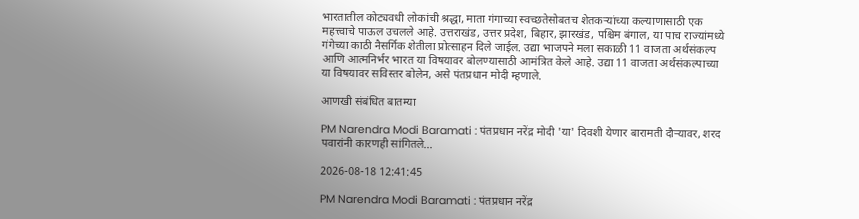भारतातील कोट्यवधी लोकांची श्रद्धा, माता गंगाच्या स्वच्छतेसोबतच शेतकऱ्यांच्या कल्याणासाठी एक महत्त्वाचे पाऊल उचलले आहे. उत्तराखंड, उत्तर प्रदेश, बिहार, झारखंड, पश्चिम बंगाल, या पाच राज्यांमध्ये गंगेच्या काठी नैसर्गिक शेतीला प्रोत्साहन दिले जाईल. उद्या भाजपने मला सकाळी 11 वाजता अर्थसंकल्प आणि आत्मनिर्भर भारत या विषयावर बोलण्यासाठी आमंत्रित केले आहे. उद्या 11 वाजता अर्थसंकल्पाच्या या विषयावर सविस्तर बोलेन, असे पंतप्रधान मोदी म्हणाले.

आणखी संबंधित बातम्या

PM Narendra Modi Baramati : पंतप्रधान नरेंद्र मोदी 'या' दिवशी येणार बारामती दौऱ्यावर, शरद पवारांनी कारणही सांगितले...

2026-08-18 12:41:45

PM Narendra Modi Baramati : पंतप्रधान नरेंद्र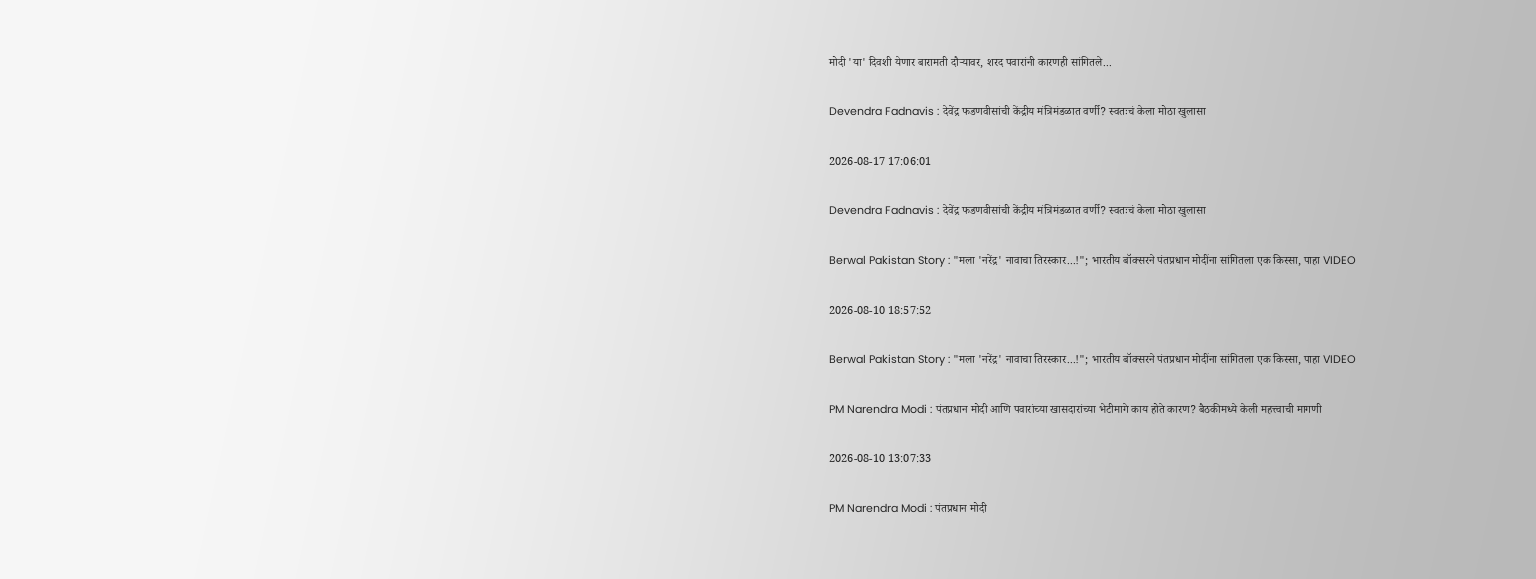मोदी 'या' दिवशी येणार बारामती दौऱ्यावर, शरद पवारांनी कारणही सांगितले...

Devendra Fadnavis : देवेंद्र फडणवीसांची केंद्रीय मंत्रिमंडळात वर्णी? स्वतःचं केला मोठा खुलासा

2026-08-17 17:06:01

Devendra Fadnavis : देवेंद्र फडणवीसांची केंद्रीय मंत्रिमंडळात वर्णी? स्वतःचं केला मोठा खुलासा

Berwal Pakistan Story : "मला 'नरेंद्र' नावाचा तिरस्कार...!"; भारतीय बॉक्सरने पंतप्रधान मोदींना सांगितला एक किस्सा, पाहा VIDEO

2026-08-10 18:57:52

Berwal Pakistan Story : "मला 'नरेंद्र' नावाचा तिरस्कार...!"; भारतीय बॉक्सरने पंतप्रधान मोदींना सांगितला एक किस्सा, पाहा VIDEO

PM Narendra Modi : पंतप्रधान मोदी आणि पवारांच्या खासदारांच्या भेटीमागे काय होते कारण? बैठकीमध्ये केली महत्त्वाची मागणी

2026-08-10 13:07:33

PM Narendra Modi : पंतप्रधान मोदी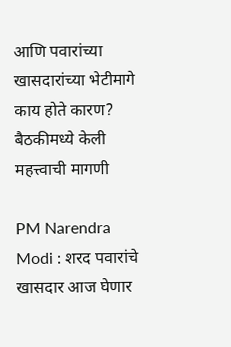आणि पवारांच्या खासदारांच्या भेटीमागे काय होते कारण? बैठकीमध्ये केली महत्त्वाची मागणी

PM Narendra Modi : शरद पवारांचे खासदार आज घेणार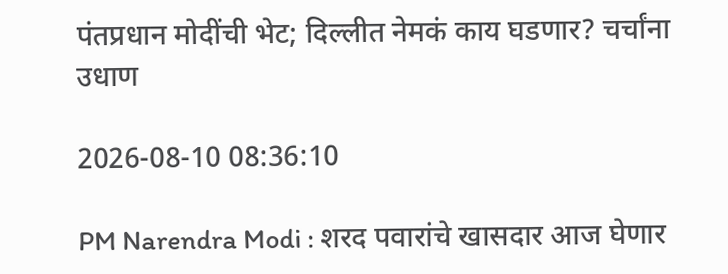पंतप्रधान मोदींची भेट; दिल्लीत नेमकं काय घडणार? चर्चांना उधाण

2026-08-10 08:36:10

PM Narendra Modi : शरद पवारांचे खासदार आज घेणार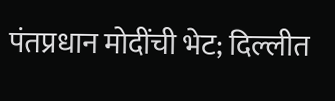पंतप्रधान मोदींची भेट; दिल्लीत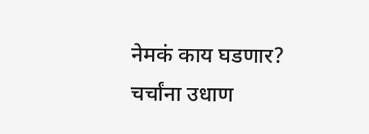नेमकं काय घडणार? चर्चांना उधाण